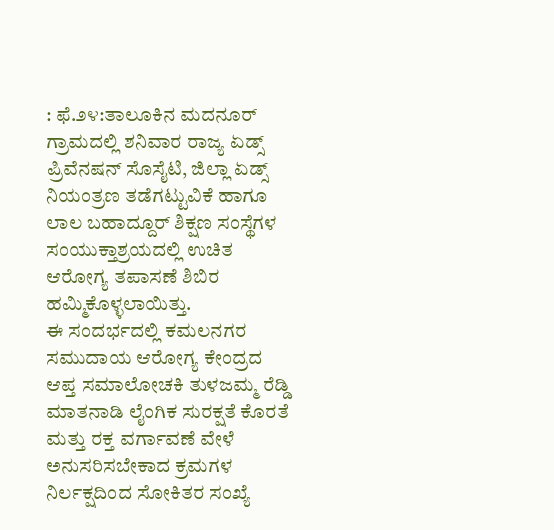: ಫೆ.೨೪:ತಾಲೂಕಿನ ಮದನೂರ್ ಗ್ರಾಮದಲ್ಲಿ ಶನಿವಾರ ರಾಜ್ಯ ಏಡ್ಸ್ ಪ್ರಿವೆನಷನ್ ಸೊಸೈಟಿ, ಜಿಲ್ಲಾ ಏಡ್ಸ್ ನಿಯಂತ್ರಣ ತಡೆಗಟ್ಟುವಿಕೆ ಹಾಗೂ ಲಾಲ ಬಹಾದ್ದೂರ್ ಶಿಕ್ಷಣ ಸಂಸ್ಥೆಗಳ ಸಂಯುಕ್ತಾಶ್ರಯದಲ್ಲಿ ಉಚಿತ ಆರೋಗ್ಯ ತಪಾಸಣೆ ಶಿಬಿರ ಹಮ್ಮಿಕೊಳ್ಳಲಾಯಿತ್ತು.
ಈ ಸಂದರ್ಭದಲ್ಲಿ ಕಮಲನಗರ ಸಮುದಾಯ ಆರೋಗ್ಯ ಕೇಂದ್ರದ ಆಪ್ತ ಸಮಾಲೋಚಕಿ ತುಳಜಮ್ಮ ರೆಡ್ಡಿ ಮಾತನಾಡಿ ಲೈಂಗಿಕ ಸುರಕ್ಷತೆ ಕೊರತೆ ಮತ್ತು ರಕ್ತ ವರ್ಗಾವಣೆ ವೇಳೆ ಅನುಸರಿಸಬೇಕಾದ ಕ್ರಮಗಳ ನಿರ್ಲಕ್ಷದಿಂದ ಸೋಕಿತರ ಸಂಖ್ಯೆ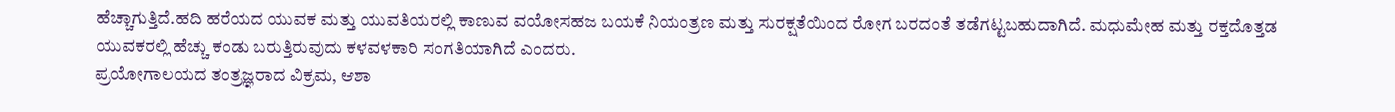ಹೆಚ್ಚಾಗುತ್ತಿದೆ.ಹದಿ ಹರೆಯದ ಯುವಕ ಮತ್ತು ಯುವತಿಯರಲ್ಲಿ ಕಾಣುವ ವಯೋಸಹಜ ಬಯಕೆ ನಿಯಂತ್ರಣ ಮತ್ತು ಸುರಕ್ಷತೆಯಿಂದ ರೋಗ ಬರದಂತೆ ತಡೆಗಟ್ಟಬಹುದಾಗಿದೆ. ಮಧುಮೇಹ ಮತ್ತು ರಕ್ತದೊತ್ತಡ ಯುವಕರಲ್ಲಿ ಹೆಚ್ಚು ಕಂಡು ಬರುತ್ತಿರುವುದು ಕಳವಳಕಾರಿ ಸಂಗತಿಯಾಗಿದೆ ಎಂದರು.
ಪ್ರಯೋಗಾಲಯದ ತಂತ್ರಜ್ಞರಾದ ವಿಕ್ರಮ, ಆಶಾ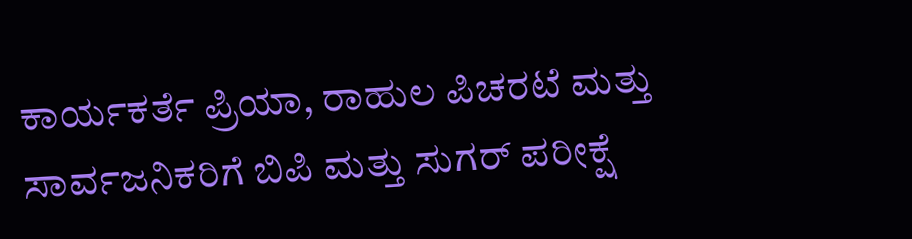ಕಾರ್ಯಕರ್ತೆ ಪ್ರಿಯಾ, ರಾಹುಲ ಪಿಚರಟೆ ಮತ್ತು ಸಾರ್ವಜನಿಕರಿಗೆ ಬಿಪಿ ಮತ್ತು ಸುಗರ್ ಪರೀಕ್ಷೆ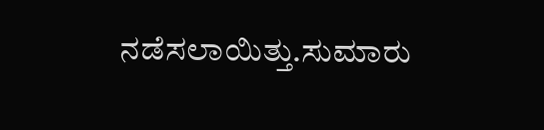ನಡೆಸಲಾಯಿತ್ತು.ಸುಮಾರು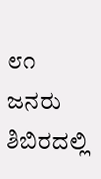೮೧ ಜನರು ಶಿಬಿರದಲ್ಲಿ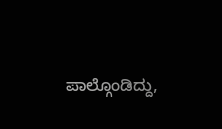ಪಾಲ್ಗೊಂಡಿದ್ದು,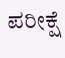ಪರೀಕ್ಷೆ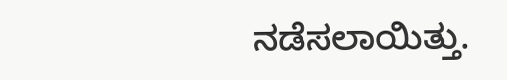ನಡೆಸಲಾಯಿತ್ತು.